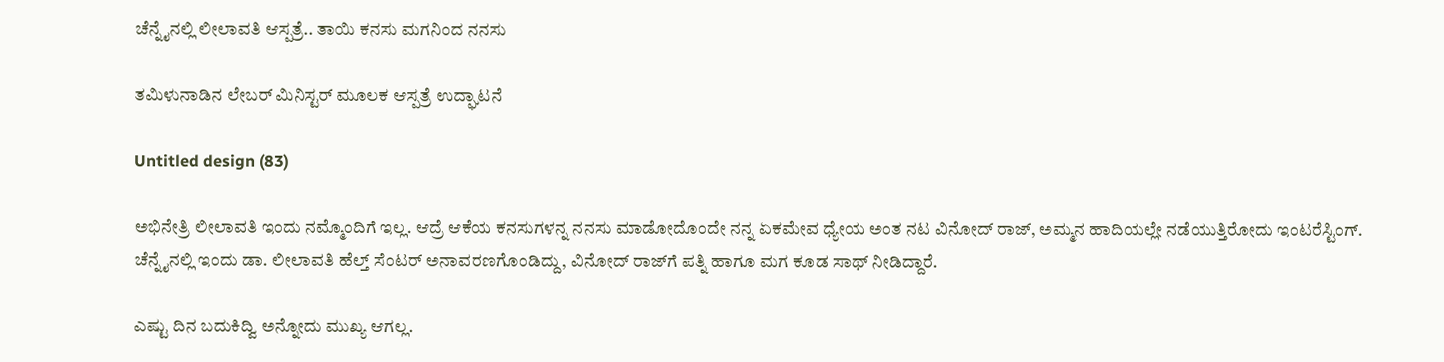ಚೆನ್ನೈನಲ್ಲಿ ಲೀಲಾವತಿ ಆಸ್ಪತ್ರೆ.. ತಾಯಿ ಕನಸು ಮಗನಿಂದ ನನಸು

ತಮಿಳುನಾಡಿನ ಲೇಬರ್ ಮಿನಿಸ್ಟರ್‌‌‌ ಮೂಲಕ ಆಸ್ಪತ್ರೆ ಉದ್ಘಾಟನೆ

Untitled design (83)

ಅಭಿನೇತ್ರಿ ಲೀಲಾವತಿ ಇಂದು ನಮ್ಮೊಂದಿಗೆ ಇಲ್ಲ. ಆದ್ರೆ ಆಕೆಯ ಕನಸುಗಳನ್ನ ನನಸು ಮಾಡೋದೊಂದೇ ನನ್ನ ಏಕಮೇವ ಧ್ಯೇಯ ಅಂತ ನಟ ವಿನೋದ್ ರಾಜ್, ಅಮ್ಮನ ಹಾದಿಯಲ್ಲೇ ನಡೆಯುತ್ತಿರೋದು ಇಂಟರೆಸ್ಟಿಂಗ್. ಚೆನ್ನೈನಲ್ಲಿ ಇಂದು ಡಾ. ಲೀಲಾವತಿ ಹೆಲ್ತ್ ಸೆಂಟರ್ ಅನಾವರಣಗೊಂಡಿದ್ದು, ವಿನೋದ್ ರಾಜ್‌ಗೆ ಪತ್ನಿ ಹಾಗೂ ಮಗ ಕೂಡ ಸಾಥ್ ನೀಡಿದ್ದಾರೆ.

ಎಷ್ಟು ದಿನ ಬದುಕಿದ್ವಿ ಅನ್ನೋದು ಮುಖ್ಯ ಆಗಲ್ಲ.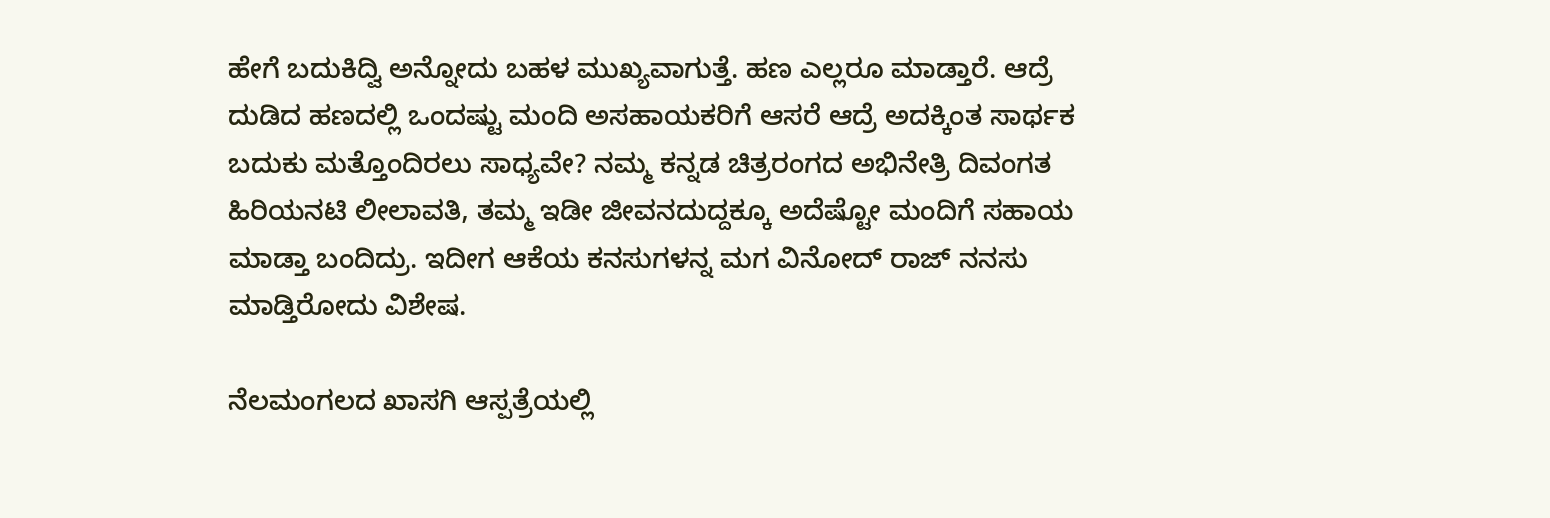ಹೇಗೆ ಬದುಕಿದ್ವಿ ಅನ್ನೋದು ಬಹಳ ಮುಖ್ಯವಾಗುತ್ತೆ. ಹಣ ಎಲ್ಲರೂ ಮಾಡ್ತಾರೆ. ಆದ್ರೆ ದುಡಿದ ಹಣದಲ್ಲಿ ಒಂದಷ್ಟು ಮಂದಿ ಅಸಹಾಯಕರಿಗೆ ಆಸರೆ ಆದ್ರೆ ಅದಕ್ಕಿಂತ ಸಾರ್ಥಕ ಬದುಕು ಮತ್ತೊಂದಿರಲು ಸಾಧ್ಯವೇ? ನಮ್ಮ ಕನ್ನಡ ಚಿತ್ರರಂಗದ ಅಭಿನೇತ್ರಿ ದಿವಂಗತ ಹಿರಿಯನಟಿ ಲೀಲಾವತಿ, ತಮ್ಮ ಇಡೀ ಜೀವನದುದ್ದಕ್ಕೂ ಅದೆಷ್ಟೋ ಮಂದಿಗೆ ಸಹಾಯ ಮಾಡ್ತಾ ಬಂದಿದ್ರು. ಇದೀಗ ಆಕೆಯ ಕನಸುಗಳನ್ನ ಮಗ ವಿನೋದ್ ರಾಜ್ ನನಸು ಮಾಡ್ತಿರೋದು ವಿಶೇಷ.

ನೆಲಮಂಗಲದ ಖಾಸಗಿ ಆಸ್ಪತ್ರೆಯಲ್ಲಿ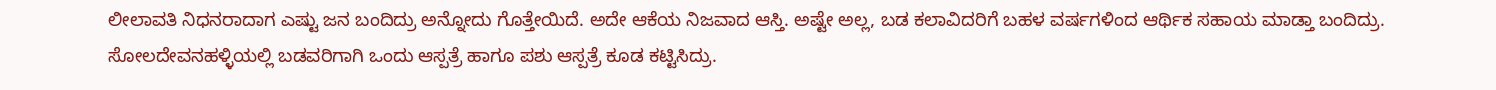ಲೀಲಾವತಿ ನಿಧನರಾದಾಗ ಎಷ್ಟು ಜನ ಬಂದಿದ್ರು ಅನ್ನೋದು ಗೊತ್ತೇಯಿದೆ. ಅದೇ ಆಕೆಯ ನಿಜವಾದ ಆಸ್ತಿ. ಅಷ್ಟೇ ಅಲ್ಲ, ಬಡ ಕಲಾವಿದರಿಗೆ ಬಹಳ ವರ್ಷಗಳಿಂದ ಆರ್ಥಿಕ ಸಹಾಯ ಮಾಡ್ತಾ ಬಂದಿದ್ರು. ಸೋಲದೇವನಹಳ್ಳಿಯಲ್ಲಿ ಬಡವರಿಗಾಗಿ ಒಂದು ಆಸ್ಪತ್ರೆ ಹಾಗೂ ಪಶು ಆಸ್ಪತ್ರೆ ಕೂಡ ಕಟ್ಟಿಸಿದ್ರು.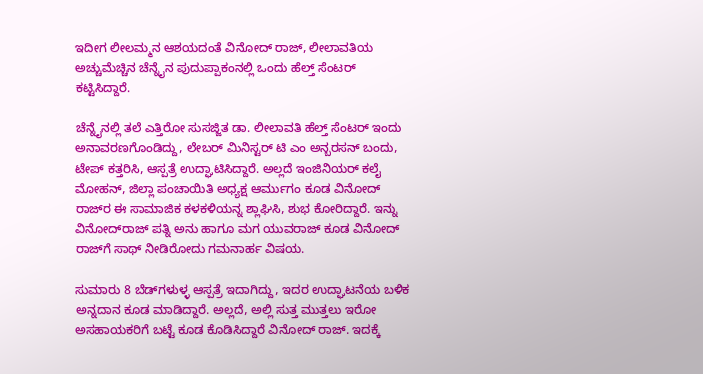ಇದೀಗ ಲೀಲಮ್ಮನ ಆಶಯದಂತೆ ವಿನೋದ್ ರಾಜ್, ಲೀಲಾವತಿಯ ಅಚ್ಚುಮೆಚ್ಚಿನ ಚೆನ್ನೈನ ಪುದುಪ್ಪಾಕಂನಲ್ಲಿ ಒಂದು ಹೆಲ್ತ್ ಸೆಂಟರ್ ಕಟ್ಟಿಸಿದ್ದಾರೆ.

ಚೆನ್ನೈನಲ್ಲಿ ತಲೆ ಎತ್ತಿರೋ ಸುಸಜ್ಜಿತ ಡಾ. ಲೀಲಾವತಿ ಹೆಲ್ತ್ ಸೆಂಟರ್‌‌ ಇಂದು ಅನಾವರಣಗೊಂಡಿದ್ದು, ಲೇಬರ್ ಮಿನಿಸ್ಟರ್ ಟಿ ಎಂ ಅನ್ಬರಸನ್ ಬಂದು, ಟೇಪ್ ಕತ್ತರಿಸಿ, ಆಸ್ಪತ್ರೆ ಉದ್ಘಾಟಿಸಿದ್ದಾರೆ. ಅಲ್ಲದೆ ಇಂಜಿನಿಯರ್ ಕಲೈ ಮೋಹನ್, ಜಿಲ್ಲಾ ಪಂಚಾಯಿತಿ ಅಧ್ಯಕ್ಷ ಆರ್ಮುಗಂ ಕೂಡ ವಿನೋದ್ ರಾಜ್‌ರ ಈ ಸಾಮಾಜಿಕ ಕಳಕಳಿಯನ್ನ ಶ್ಲಾಘಿಸಿ, ಶುಭ ಕೋರಿದ್ದಾರೆ. ಇನ್ನು ವಿನೋದ್‌ರಾಜ್ ಪತ್ನಿ ಅನು ಹಾಗೂ ಮಗ ಯುವರಾಜ್ ಕೂಡ ವಿನೋದ್ ರಾಜ್‌ಗೆ ಸಾಥ್ ನೀಡಿರೋದು ಗಮನಾರ್ಹ ವಿಷಯ.

ಸುಮಾರು 8 ಬೆಡ್‌‌‌ಗಳುಳ್ಳ ಆಸ್ಪತ್ರೆ ಇದಾಗಿದ್ದು, ಇದರ ಉದ್ಘಾಟನೆಯ ಬಳಿಕ ಅನ್ನದಾನ ಕೂಡ ಮಾಡಿದ್ದಾರೆ. ಅಲ್ಲದೆ, ಅಲ್ಲಿ ಸುತ್ತ ಮುತ್ತಲು ಇರೋ ಅಸಹಾಯಕರಿಗೆ ಬಟ್ಟೆ ಕೂಡ ಕೊಡಿಸಿದ್ದಾರೆ ವಿನೋದ್ ರಾಜ್. ಇದಕ್ಕೆ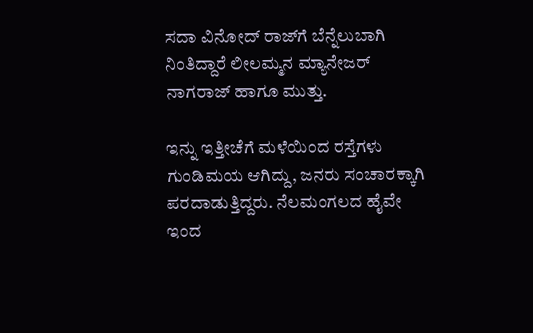ಸದಾ ವಿನೋದ್ ರಾಜ್‌ಗೆ ಬೆನ್ನೆಲುಬಾಗಿ ನಿಂತಿದ್ದಾರೆ ಲೀಲಮ್ಮನ ಮ್ಯಾನೇಜರ್ ನಾಗರಾಜ್ ಹಾಗೂ ಮುತ್ತು.

ಇನ್ನು ಇತ್ತೀಚೆಗೆ ಮಳೆಯಿಂದ ರಸ್ತೆಗಳು ಗುಂಡಿಮಯ ಆಗಿದ್ದು, ಜನರು ಸಂಚಾರಕ್ಕಾಗಿ ಪರದಾಡುತ್ತಿದ್ದರು. ನೆಲಮಂಗಲದ ಹೈವೇ ಇಂದ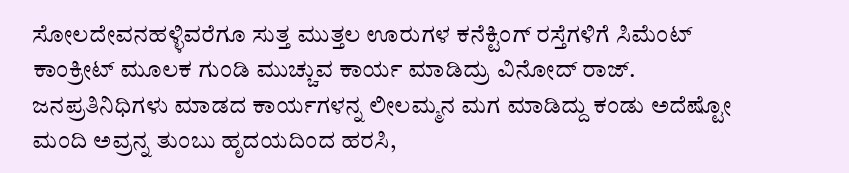ಸೋಲದೇವನಹಳ್ಳಿವರೆಗೂ ಸುತ್ತ ಮುತ್ತಲ ಊರುಗಳ ಕನೆಕ್ಟಿಂಗ್ ರಸ್ತೆಗಳಿಗೆ ಸಿಮೆಂಟ್ ಕಾಂಕ್ರೀಟ್‌‌ ಮೂಲಕ ಗುಂಡಿ ಮುಚ್ಚುವ ಕಾರ್ಯ ಮಾಡಿದ್ರು ವಿನೋದ್ ರಾಜ್. ಜನಪ್ರತಿನಿಧಿಗಳು ಮಾಡದ ಕಾರ್ಯಗಳನ್ನ ಲೀಲಮ್ಮನ ಮಗ ಮಾಡಿದ್ದು ಕಂಡು ಅದೆಷ್ಟೋ ಮಂದಿ ಅವ್ರನ್ನ ತುಂಬು ಹೃದಯದಿಂದ ಹರಸಿ,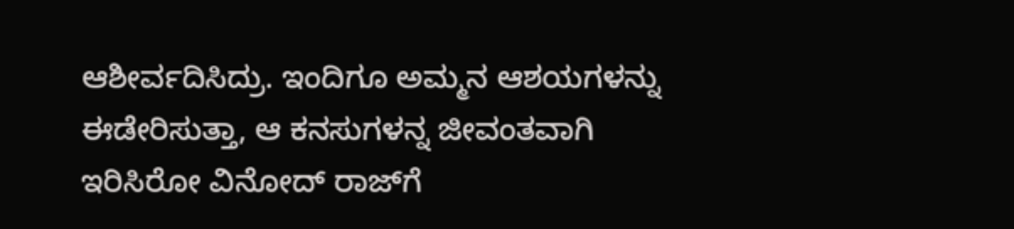ಆಶೀರ್ವದಿಸಿದ್ರು. ಇಂದಿಗೂ ಅಮ್ಮನ ಆಶಯಗಳನ್ನು ಈಡೇರಿಸುತ್ತಾ, ಆ ಕನಸುಗಳನ್ನ ಜೀವಂತವಾಗಿ ಇರಿಸಿರೋ ವಿನೋದ್ ರಾಜ್‌ಗೆ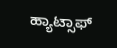ಹ್ಯಾಟ್ಸಾಫ್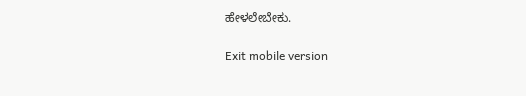ಹೇಳಲೇಬೇಕು.

Exit mobile version